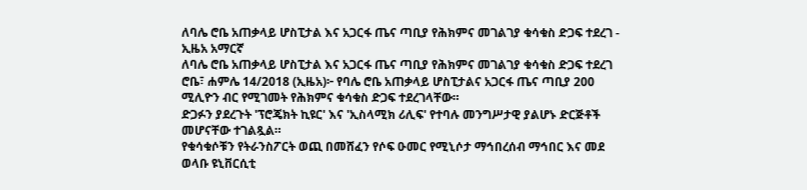ለባሌ ሮቤ አጠቃላይ ሆስፒታል እና አጋርፋ ጤና ጣቢያ የሕክምና መገልገያ ቁሳቁስ ድጋፍ ተደረገ - ኢዜአ አማርኛ
ለባሌ ሮቤ አጠቃላይ ሆስፒታል እና አጋርፋ ጤና ጣቢያ የሕክምና መገልገያ ቁሳቁስ ድጋፍ ተደረገ
ሮቤ፣ ሐምሌ 14/2018 (ኢዜአ)፦ የባሌ ሮቤ አጠቃላይ ሆስፒታልና አጋርፋ ጤና ጣቢያ 200 ሚሊዮን ብር የሚገመት የሕክምና ቁሳቁስ ድጋፍ ተደረገላቸው።
ድጋፉን ያደረጉት 'ፕሮጄክት ኪዩር' እና 'ኢስላሚክ ሪሊፍ' የተባሉ መንግሥታዊ ያልሆኑ ድርጅቶች መሆናቸው ተገልጿል።
የቁሳቁሶቹን የትራንስፖርት ወጪ በመሸፈን የሶፍ ዑመር የሚኒሶታ ማኅበረሰብ ማኅበር እና መደ ወላቡ ዩኒቨርሲቲ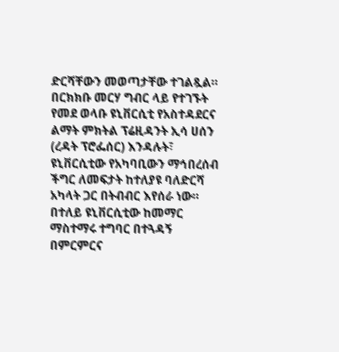ድርሻቸውን መወጣታቸው ተገልጿል።
በርክክቡ መርሃ ግብር ላይ የተገኙት የመደ ወላቡ ዩኒቨርሲቲ የአስተዳደርና ልማት ምክትል ፕሬዚዳንት ኢሳ ሀሰን (ረዳት ፕሮፌሰር) እንዳሉት፣ ዩኒቨርሲቲው የአካባቢውን ማኅበረሰብ ችግር ለመፍታት ከተለያዩ ባለድርሻ አካላት ጋር በትብብር እየሰራ ነው።
በተለይ ዩኒቨርሲቲው ከመማር ማስተማሩ ተግባር በተጓዳኝ በምርምርና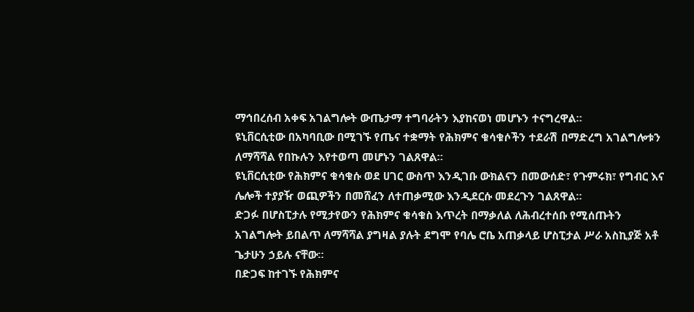ማኅበረሰብ አቀፍ አገልግሎት ውጤታማ ተግባራትን እያከናወነ መሆኑን ተናግረዋል።
ዩኒቨርሲቲው በአካባቢው በሚገኙ የጤና ተቋማት የሕክምና ቁሳቁሶችን ተደራሽ በማድረግ አገልግሎቱን ለማሻሻል የበኩሉን እየተወጣ መሆኑን ገልጸዋል።
ዩኒቨርሲቲው የሕክምና ቁሳቁሱ ወደ ሀገር ውስጥ እንዲገቡ ውክልናን በመውሰድ፣ የጉምሩክ፣ የግብር እና ሌሎች ተያያዥ ወጪዎችን በመሸፈን ለተጠቃሚው እንዲደርሱ መደረጉን ገልጸዋል።
ድጋፉ በሆስፒታሉ የሚታየውን የሕክምና ቁሳቁስ እጥረት በማቃለል ለሕብረተሰቡ የሚሰጡትን አገልግሎት ይበልጥ ለማሻሻል ያግዛል ያሉት ደግሞ የባሌ ሮቤ አጠቃላይ ሆስፒታል ሥራ አስኪያጅ አቶ ጌታሁን ኃይሉ ናቸው።
በድጋፍ ከተገኙ የሕክምና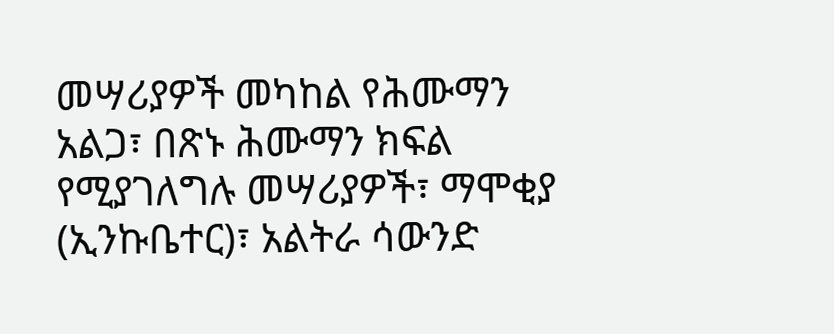መሣሪያዎች መካከል የሕሙማን አልጋ፣ በጽኑ ሕሙማን ክፍል የሚያገለግሉ መሣሪያዎች፣ ማሞቂያ (ኢንኩቤተር)፣ አልትራ ሳውንድ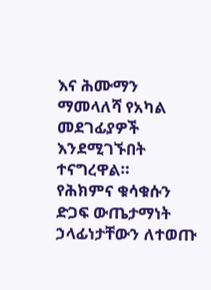እና ሕሙማን ማመላለሻ የአካል መደገፊያዎች እንደሚገኙበት ተናግረዋል።
የሕክምና ቁሳቁሱን ድጋፍ ውጤታማነት ኃላፊነታቸውን ለተወጡ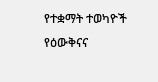የተቋማት ተወካዮች የዕውቅናና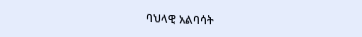ባህላዊ አልባሳት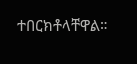ተበርክቶላቸዋል።